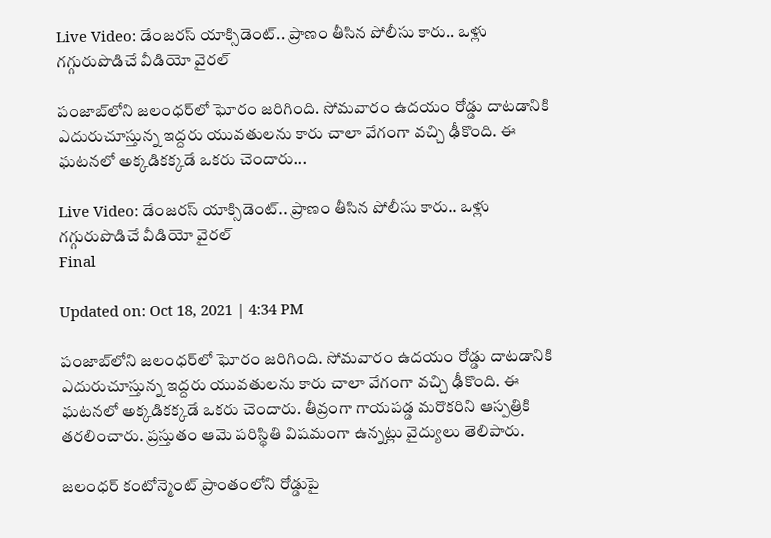Live Video: డేంజరస్ యాక్సిడెంట్.. ప్రాణం తీసిన పోలీసు కారు.. ఒళ్లు గగ్గురుపొడిచే వీడియో వైరల్

పంజాబ్‌లోని జలంధర్‌లో ఘోరం జరిగింది. సోమవారం ఉదయం రోడ్డు దాటడానికి ఎదురుచూస్తున్న ఇద్దరు యువతులను కారు చాలా వేగంగా వచ్చి ఢీకొంది. ఈ ఘటనలో అక్కడికక్కడే ఒకరు చెందారు...

Live Video: డేంజరస్ యాక్సిడెంట్.. ప్రాణం తీసిన పోలీసు కారు.. ఒళ్లు గగ్గురుపొడిచే వీడియో వైరల్
Final

Updated on: Oct 18, 2021 | 4:34 PM

పంజాబ్‌లోని జలంధర్‌లో ఘోరం జరిగింది. సోమవారం ఉదయం రోడ్డు దాటడానికి ఎదురుచూస్తున్న ఇద్దరు యువతులను కారు చాలా వేగంగా వచ్చి ఢీకొంది. ఈ ఘటనలో అక్కడికక్కడే ఒకరు చెందారు. తీవ్రంగా గాయపడ్డ మరొకరిని ఆస్పత్రికి తరలించారు. ప్రస్తుతం ఆమె పరిస్థితి విషమంగా ఉన్నట్లు వైద్యులు తెలిపారు.

జలంధర్ కంటోన్మెంట్ ప్రాంతంలోని రోడ్డుపై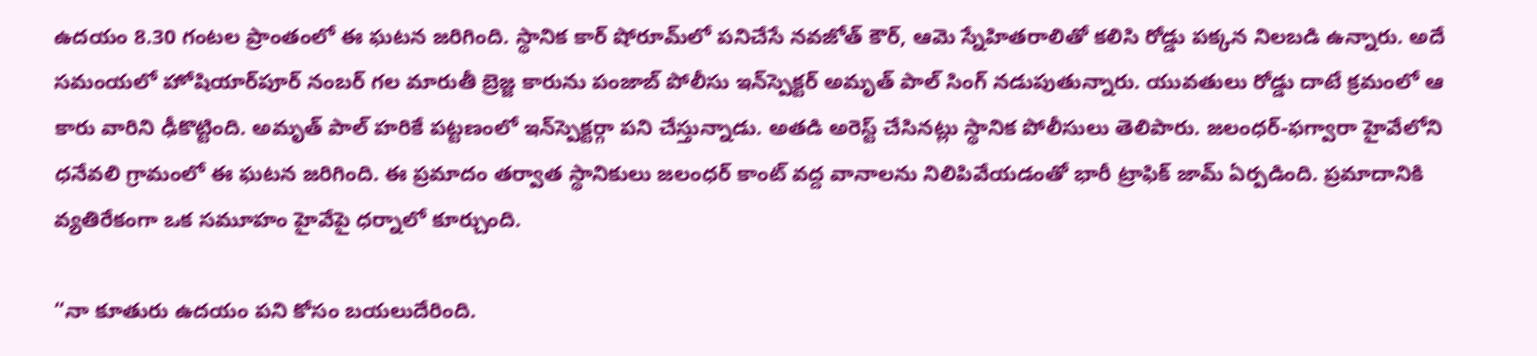ఉదయం 8.30 గంటల ప్రాంతంలో ఈ ఘటన జరిగింది. స్థానిక కార్ షోరూమ్‌లో పనిచేసే నవజోత్ కౌర్‌, ఆమె స్నేహితరాలితో కలిసి రోడ్డు పక్కన నిలబడి ఉన్నారు. అదే సమంయలో హోషియార్‌పూర్ నంబర్ గల మారుతీ బ్రెజ్జ కారును పంజాబ్ పోలీసు ఇన్‌స్పెక్టర్ అమృత్ పాల్ సింగ్ నడుపుతున్నారు. యువతులు రోడ్డు దాటే క్రమంలో ఆ కారు వారిని ఢీకొట్టింది. అమృత్ పాల్ హరికే పట్టణంలో ఇన్‌స్పెక్టర్గా పని చేస్తున్నాడు. అతడి అరెస్ట్ చేసినట్లు స్థానిక పోలీసులు తెలిపారు. జలంధర్-ఫగ్వారా హైవేలోని ధనేవలి గ్రామంలో ఈ ఘటన జరిగింది. ఈ ప్రమాదం తర్వాత స్థానికులు జలంధర్ కాంట్ వద్ద వానాలను నిలిపివేయడంతో భారీ ట్రాఫిక్ జామ్ ఏర్పడింది. ప్రమాదానికి వ్యతిరేకంగా ఒక సమూహం హైవేపై ధర్నాలో కూర్చుంది.

“నా కూతురు ఉదయం పని కోసం బయలుదేరింది.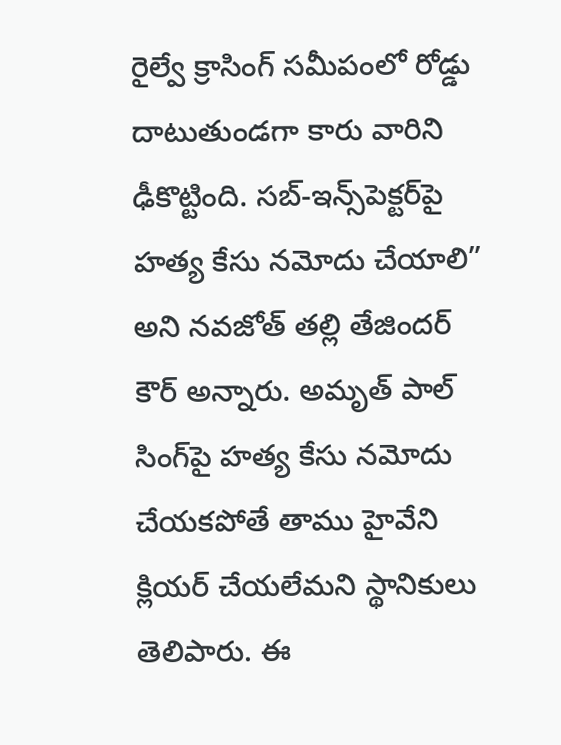రైల్వే క్రాసింగ్ సమీపంలో రోడ్డు దాటుతుండగా కారు వారిని ఢీకొట్టింది. సబ్-ఇన్స్‌పెక్టర్‌పై హత్య కేసు నమోదు చేయాలి” అని నవజోత్ తల్లి తేజిందర్ కౌర్ అన్నారు. అమృత్ పాల్ సింగ్‌పై హత్య కేసు నమోదు చేయకపోతే తాము హైవేని క్లియర్ చేయలేమని స్థానికులు తెలిపారు. ఈ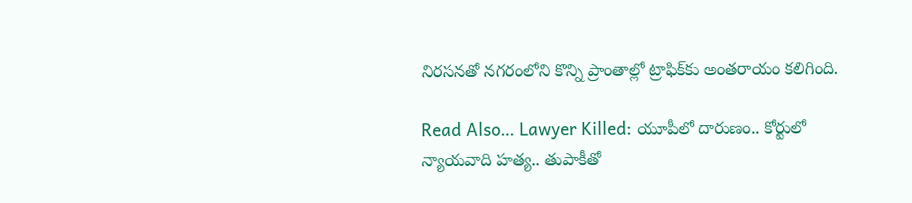నిరసనతో నగరంలోని కొన్ని ప్రాంతాల్లో ట్రాఫిక్‌కు అంతరాయం కలిగింది.

Read Also… Lawyer Killed: యూపీలో దారుణం.. కోర్టులో న్యాయవాది హత్య.. తుపాకీతో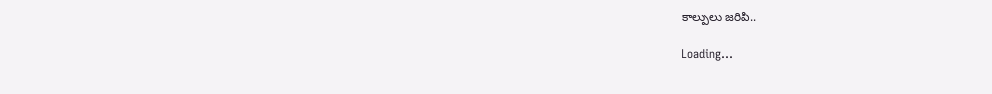కాల్పులు జరిపి..

Loading...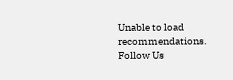Unable to load recommendations.
Follow Us